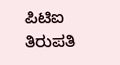ಪಿಟಿಐ ತಿರುಪತಿ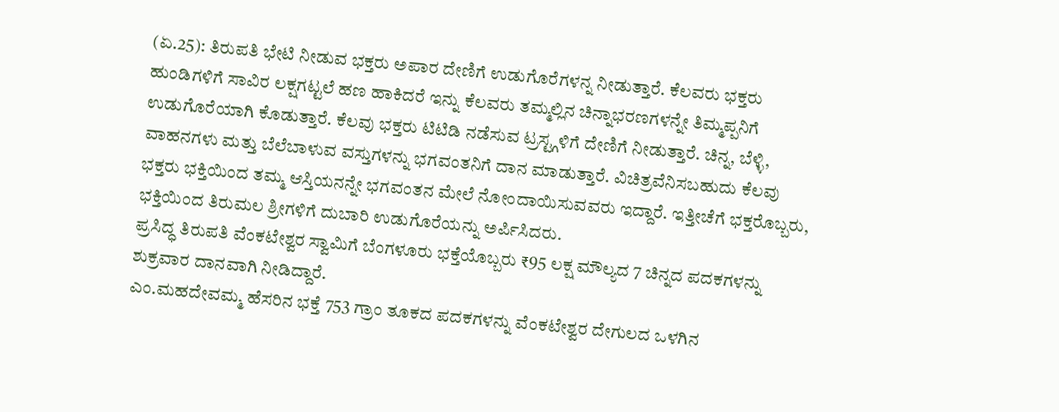(ಏ.25): ತಿರುಪತಿ ಭೇಟಿ ನೀಡುವ ಭಕ್ತರು ಅಪಾರ ದೇಣಿಗೆ ಉಡುಗೊರೆಗಳನ್ನ ನೀಡುತ್ತಾರೆ. ಕೆಲವರು ಭಕ್ತರು ಹುಂಡಿಗಳಿಗೆ ಸಾವಿರ ಲಕ್ಷಗಟ್ಟಲೆ ಹಣ ಹಾಕಿದರೆ ಇನ್ನು ಕೆಲವರು ತಮ್ಮಲ್ಲಿನ ಚಿನ್ನಾಭರಣಗಳನ್ನೇ ತಿಮ್ಮಪ್ಪನಿಗೆ ಉಡುಗೊರೆಯಾಗಿ ಕೊಡುತ್ತಾರೆ. ಕೆಲವು ಭಕ್ತರು ಟಿಟಿಡಿ ನಡೆಸುವ ಟ್ರಸ್ಟ್ಗಳಿಗೆ ದೇಣಿಗೆ ನೀಡುತ್ತಾರೆ. ಚಿನ್ನ, ಬೆಳ್ಳಿ, ವಾಹನಗಳು ಮತ್ತು ಬೆಲೆಬಾಳುವ ವಸ್ತುಗಳನ್ನು ಭಗವಂತನಿಗೆ ದಾನ ಮಾಡುತ್ತಾರೆ. ವಿಚಿತ್ರವೆನಿಸಬಹುದು ಕೆಲವು ಭಕ್ತರು ಭಕ್ತಿಯಿಂದ ತಮ್ಮ ಆಸ್ತಿಯನನ್ನೇ ಭಗವಂತನ ಮೇಲೆ ನೋಂದಾಯಿಸುವವರು ಇದ್ದಾರೆ. ಇತ್ತೀಚೆಗೆ ಭಕ್ತರೊಬ್ಬರು, ಭಕ್ತಿಯಿಂದ ತಿರುಮಲ ಶ್ರೀಗಳಿಗೆ ದುಬಾರಿ ಉಡುಗೊರೆಯನ್ನು ಅರ್ಪಿಸಿದರು.
ಪ್ರಸಿದ್ಧ ತಿರುಪತಿ ವೆಂಕಟೇಶ್ವರ ಸ್ವಾಮಿಗೆ ಬೆಂಗಳೂರು ಭಕ್ತೆಯೊಬ್ಬರು ₹95 ಲಕ್ಷ ಮೌಲ್ಯದ 7 ಚಿನ್ನದ ಪದಕಗಳನ್ನು ಶುಕ್ರವಾರ ದಾನವಾಗಿ ನೀಡಿದ್ದಾರೆ.
ಎಂ.ಮಹದೇವಮ್ಮ ಹೆಸರಿನ ಭಕ್ತೆ 753 ಗ್ರಾಂ ತೂಕದ ಪದಕಗಳನ್ನು ವೆಂಕಟೇಶ್ವರ ದೇಗುಲದ ಒಳಗಿನ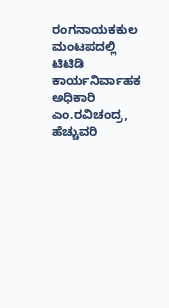ರಂಗನಾಯಕಕುಲ ಮಂಟಪದಲ್ಲಿ ಟಿಟಿಡಿ ಕಾರ್ಯನಿರ್ವಾಹಕ ಅಧಿಕಾರಿ ಎಂ.ರವಿಚಂದ್ರ, ಹೆಚ್ಚುವರಿ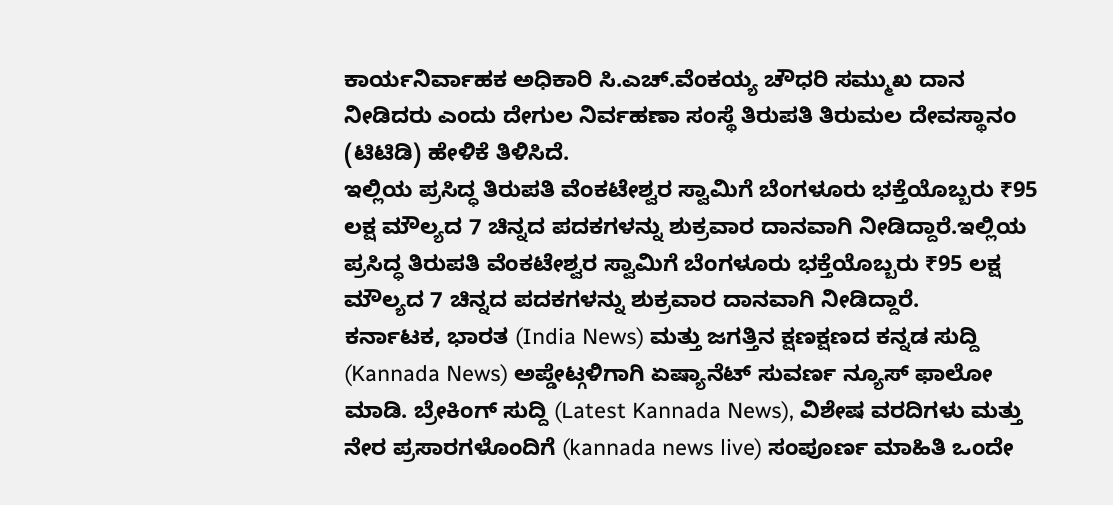ಕಾರ್ಯನಿರ್ವಾಹಕ ಅಧಿಕಾರಿ ಸಿ.ಎಚ್.ವೆಂಕಯ್ಯ ಚೌಧರಿ ಸಮ್ಮುಖ ದಾನ ನೀಡಿದರು ಎಂದು ದೇಗುಲ ನಿರ್ವಹಣಾ ಸಂಸ್ಥೆ ತಿರುಪತಿ ತಿರುಮಲ ದೇವಸ್ಥಾನಂ (ಟಿಟಿಡಿ) ಹೇಳಿಕೆ ತಿಳಿಸಿದೆ.
ಇಲ್ಲಿಯ ಪ್ರಸಿದ್ಧ ತಿರುಪತಿ ವೆಂಕಟೇಶ್ವರ ಸ್ವಾಮಿಗೆ ಬೆಂಗಳೂರು ಭಕ್ತೆಯೊಬ್ಬರು ₹95 ಲಕ್ಷ ಮೌಲ್ಯದ 7 ಚಿನ್ನದ ಪದಕಗಳನ್ನು ಶುಕ್ರವಾರ ದಾನವಾಗಿ ನೀಡಿದ್ದಾರೆ.ಇಲ್ಲಿಯ ಪ್ರಸಿದ್ಧ ತಿರುಪತಿ ವೆಂಕಟೇಶ್ವರ ಸ್ವಾಮಿಗೆ ಬೆಂಗಳೂರು ಭಕ್ತೆಯೊಬ್ಬರು ₹95 ಲಕ್ಷ ಮೌಲ್ಯದ 7 ಚಿನ್ನದ ಪದಕಗಳನ್ನು ಶುಕ್ರವಾರ ದಾನವಾಗಿ ನೀಡಿದ್ದಾರೆ.
ಕರ್ನಾಟಕ, ಭಾರತ (India News) ಮತ್ತು ಜಗತ್ತಿನ ಕ್ಷಣಕ್ಷಣದ ಕನ್ನಡ ಸುದ್ದಿ (Kannada News) ಅಪ್ಡೇಟ್ಗಳಿಗಾಗಿ ಏಷ್ಯಾನೆಟ್ ಸುವರ್ಣ ನ್ಯೂಸ್ ಫಾಲೋ ಮಾಡಿ. ಬ್ರೇಕಿಂಗ್ ಸುದ್ದಿ (Latest Kannada News), ವಿಶೇಷ ವರದಿಗಳು ಮತ್ತು ನೇರ ಪ್ರಸಾರಗಳೊಂದಿಗೆ (kannada news live) ಸಂಪೂರ್ಣ ಮಾಹಿತಿ ಒಂದೇ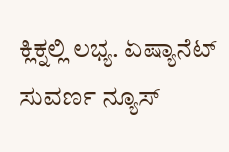ಕ್ಲಿಕ್ನಲ್ಲಿ ಲಭ್ಯ. ಏಷ್ಯಾನೆಟ್ ಸುವರ್ಣ ನ್ಯೂಸ್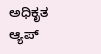ಅಧಿಕೃತ ಆ್ಯಪ್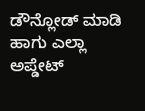ಡೌನ್ಲೋಡ್ ಮಾಡಿ ಹಾಗು ಎಲ್ಲಾ ಅಪ್ಡೇಟ್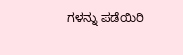ಗಳನ್ನು ಪಡೆಯಿರಿ